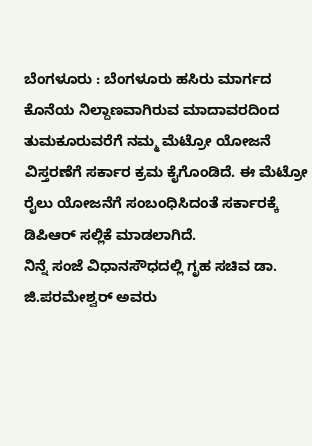ಬೆಂಗಳೂರು : ಬೆಂಗಳೂರು ಹಸಿರು ಮಾರ್ಗದ ಕೊನೆಯ ನಿಲ್ದಾಣವಾಗಿರುವ ಮಾದಾವರದಿಂದ ತುಮಕೂರುವರೆಗೆ ನಮ್ಮ ಮೆಟ್ರೋ ಯೋಜನೆ ವಿಸ್ತರಣೆಗೆ ಸರ್ಕಾರ ಕ್ರಮ ಕೈಗೊಂಡಿದೆ. ಈ ಮೆಟ್ರೋ ರೈಲು ಯೋಜನೆಗೆ ಸಂಬಂಧಿಸಿದಂತೆ ಸರ್ಕಾರಕ್ಕೆ ಡಿಪಿಆರ್ ಸಲ್ಲಿಕೆ ಮಾಡಲಾಗಿದೆ.
ನಿನ್ನೆ ಸಂಜೆ ವಿಧಾನಸೌಧದಲ್ಲಿ ಗೃಹ ಸಚಿವ ಡಾ. ಜಿ.ಪರಮೇಶ್ವರ್ ಅವರು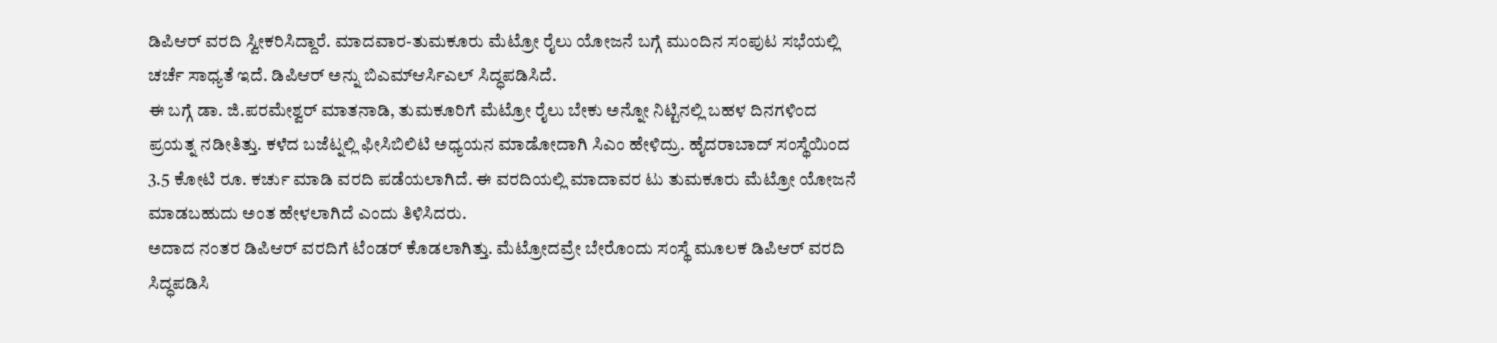ಡಿಪಿಆರ್ ವರದಿ ಸ್ವೀಕರಿಸಿದ್ದಾರೆ. ಮಾದವಾರ-ತುಮಕೂರು ಮೆಟ್ರೋ ರೈಲು ಯೋಜನೆ ಬಗ್ಗೆ ಮುಂದಿನ ಸಂಪುಟ ಸಭೆಯಲ್ಲಿ ಚರ್ಚೆ ಸಾಧ್ಯತೆ ಇದೆ. ಡಿಪಿಆರ್ ಅನ್ನು ಬಿಎಮ್ಆರ್ಸಿಎಲ್ ಸಿದ್ಧಪಡಿಸಿದೆ.
ಈ ಬಗ್ಗೆ ಡಾ. ಜಿ.ಪರಮೇಶ್ವರ್ ಮಾತನಾಡಿ, ತುಮಕೂರಿಗೆ ಮೆಟ್ರೋ ರೈಲು ಬೇಕು ಅನ್ನೋ ನಿಟ್ಟಿನಲ್ಲಿ ಬಹಳ ದಿನಗಳಿಂದ ಪ್ರಯತ್ನ ನಡೀತಿತ್ತು. ಕಳೆದ ಬಜೆಟ್ನಲ್ಲಿ ಫೀಸಿಬಿಲಿಟಿ ಅಧ್ಯಯನ ಮಾಡೋದಾಗಿ ಸಿಎಂ ಹೇಳಿದ್ರು. ಹೈದರಾಬಾದ್ ಸಂಸ್ಥೆಯಿಂದ 3.5 ಕೋಟಿ ರೂ. ಕರ್ಚು ಮಾಡಿ ವರದಿ ಪಡೆಯಲಾಗಿದೆ. ಈ ವರದಿಯಲ್ಲಿ ಮಾದಾವರ ಟು ತುಮಕೂರು ಮೆಟ್ರೋ ಯೋಜನೆ ಮಾಡಬಹುದು ಅಂತ ಹೇಳಲಾಗಿದೆ ಎಂದು ತಿಳಿಸಿದರು.
ಅದಾದ ನಂತರ ಡಿಪಿಆರ್ ವರದಿಗೆ ಟೆಂಡರ್ ಕೊಡಲಾಗಿತ್ತು. ಮೆಟ್ರೋದವ್ರೇ ಬೇರೊಂದು ಸಂಸ್ಥೆ ಮೂಲಕ ಡಿಪಿಆರ್ ವರದಿ ಸಿದ್ಧಪಡಿಸಿ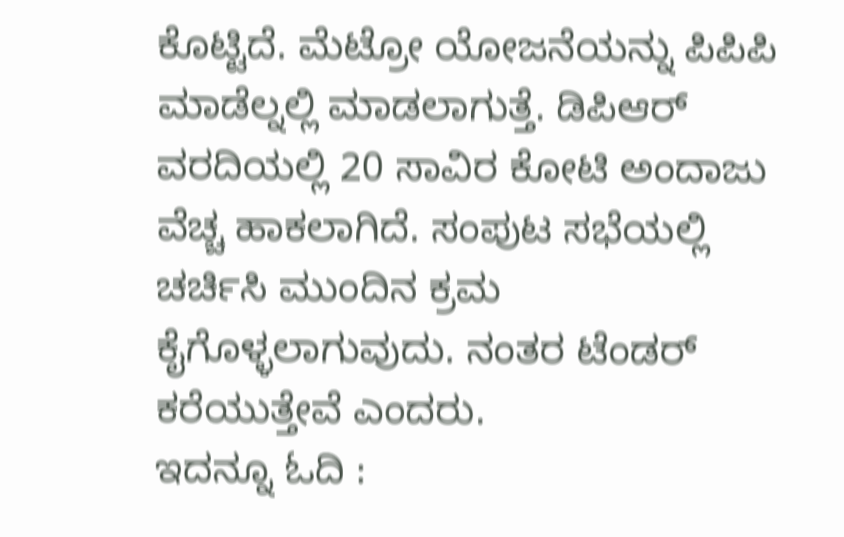ಕೊಟ್ಟಿದೆ. ಮೆಟ್ರೋ ಯೋಜನೆಯನ್ನು ಪಿಪಿಪಿ ಮಾಡೆಲ್ನಲ್ಲಿ ಮಾಡಲಾಗುತ್ತೆ. ಡಿಪಿಆರ್ ವರದಿಯಲ್ಲಿ 20 ಸಾವಿರ ಕೋಟಿ ಅಂದಾಜು ವೆಚ್ಚ ಹಾಕಲಾಗಿದೆ. ಸಂಪುಟ ಸಭೆಯಲ್ಲಿ ಚರ್ಚಿಸಿ ಮುಂದಿನ ಕ್ರಮ ಕೈಗೊಳ್ಳಲಾಗುವುದು. ನಂತರ ಟೆಂಡರ್ ಕರೆಯುತ್ತೇವೆ ಎಂದರು.
ಇದನ್ನೂ ಓದಿ :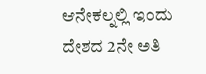ಆನೇಕಲ್ನಲ್ಲಿ ಇಂದು ದೇಶದ 2ನೇ ಅತಿ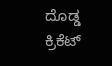ದೊಡ್ಡ ಕ್ರಿಕೆಟ್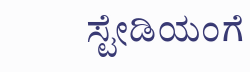ಸ್ಟೇಡಿಯಂಗೆ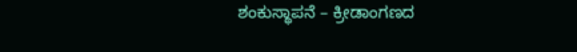ಶಂಕುಸ್ಥಾಪನೆ – ಕ್ರೀಡಾಂಗಣದ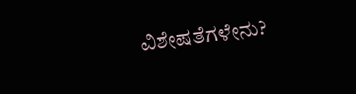ವಿಶೇಷತೆಗಳೇನು?